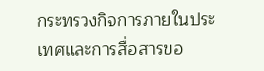กระทรวงกิจการภายในประเทศและการสื่อสารขอ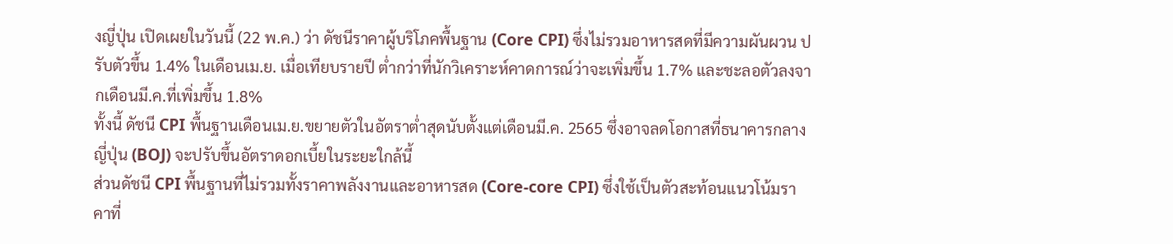งญี่ปุ่น เปิดเผยในวันนี้ (22 พ.ค.) ว่า ดัชนีราคาผู้บริโภคพื้นฐาน (Core CPI) ซึ่งไม่รวมอาหารสดที่มีความผันผวน ปรับตัวขึ้น 1.4% ในเดือนเม.ย. เมื่อเทียบรายปี ต่ำกว่าที่นักวิเคราะห์คาดการณ์ว่าจะเพิ่มขึ้น 1.7% และชะลอตัวลงจากเดือนมี.ค.ที่เพิ่มขึ้น 1.8%
ทั้งนี้ ดัชนี CPI พื้นฐานเดือนเม.ย.ขยายตัวในอัตราต่ำสุดนับตั้งแต่เดือนมี.ค. 2565 ซึ่งอาจลดโอกาสที่ธนาคารกลางญี่ปุ่น (BOJ) จะปรับขึ้นอัตราดอกเบี้ยในระยะใกล้นี้
ส่วนดัชนี CPI พื้นฐานที่ไม่รวมทั้งราคาพลังงานและอาหารสด (Core-core CPI) ซึ่งใช้เป็นตัวสะท้อนแนวโน้มราคาที่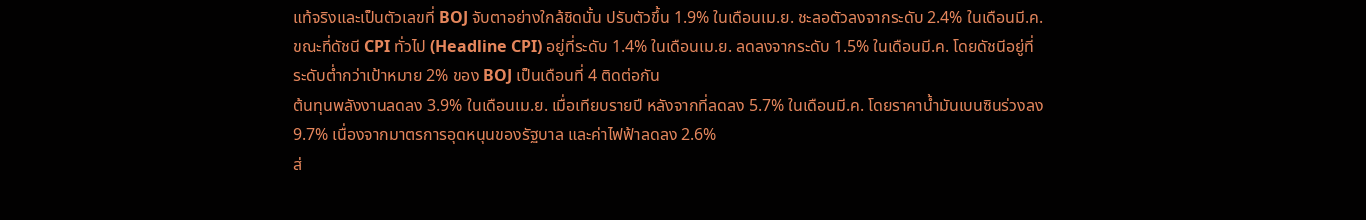แท้จริงและเป็นตัวเลขที่ BOJ จับตาอย่างใกล้ชิดนั้น ปรับตัวขึ้น 1.9% ในเดือนเม.ย. ชะลอตัวลงจากระดับ 2.4% ในเดือนมี.ค.
ขณะที่ดัชนี CPI ทั่วไป (Headline CPI) อยู่ที่ระดับ 1.4% ในเดือนเม.ย. ลดลงจากระดับ 1.5% ในเดือนมี.ค. โดยดัชนีอยู่ที่ระดับต่ำกว่าเป้าหมาย 2% ของ BOJ เป็นเดือนที่ 4 ติดต่อกัน
ต้นทุนพลังงานลดลง 3.9% ในเดือนเม.ย. เมื่อเทียบรายปี หลังจากที่ลดลง 5.7% ในเดือนมี.ค. โดยราคาน้ำมันเบนซินร่วงลง 9.7% เนื่องจากมาตรการอุดหนุนของรัฐบาล และค่าไฟฟ้าลดลง 2.6%
ส่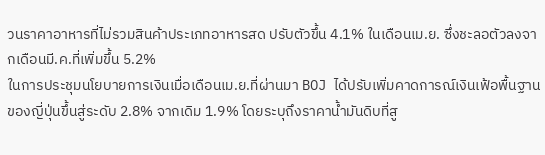วนราคาอาหารที่ไม่รวมสินค้าประเภทอาหารสด ปรับตัวขึ้น 4.1% ในเดือนเม.ย. ซึ่งชะลอตัวลงจากเดือนมี.ค.ที่เพิ่มขึ้น 5.2%
ในการประชุมนโยบายการเงินเมื่อเดือนเม.ย.ที่ผ่านมา BOJ ได้ปรับเพิ่มคาดการณ์เงินเฟ้อพื้นฐานของญี่ปุ่นขึ้นสู่ระดับ 2.8% จากเดิม 1.9% โดยระบุถึงราคาน้ำมันดิบที่สู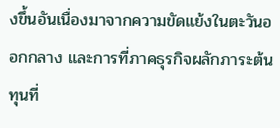งขึ้นอันเนื่องมาจากความขัดแย้งในตะวันออกกลาง และการที่ภาคธุรกิจผลักภาระต้นทุนที่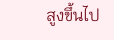สูงขึ้นไป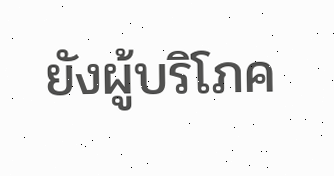ยังผู้บริโภค